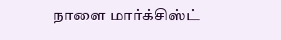நாளை மார்க்சிஸ்ட்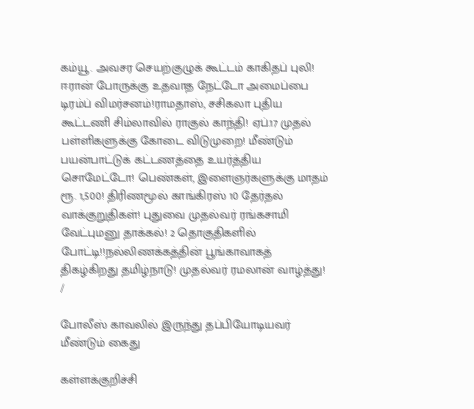கம்யூ. அவசர செயற்குழுக் கூட்டம் காகிதப் புலி! ஈரான் போருக்கு உதவாத நேட்டோ அமைப்பை டிரம்ப் விமர்சனம்!ராமதாஸ், சசிகலா புதிய கூட்டணி சிம்லாவில் ராகுல் காந்தி! ஏப்.17 முதல் பள்ளிகளுக்கு கோடை விடுமுறை! மீண்டும் பயன்பாட்டுக் கட்டணத்தை உயர்த்திய சொமேட்டோ! பெண்கள், இளைஞர்களுக்கு மாதம் ரூ. 1,500! திரிணமூல் காங்கிரஸ் 10 தேர்தல் வாக்குறுதிகள்! புதுவை முதல்வர் ரங்கசாமி வேட்புமனு தாக்கல்! 2 தொகுதிகளில் போட்டி!!நல்லிணக்கத்தின் பூங்காவாகத் திகழ்கிறது தமிழ்நாடு! முதல்வர் ரமலான் வாழ்த்து!
/

போலீஸ் காவலில் இருந்து தப்பியோடியவர் மீண்டும் கைது

கள்ளக்குறிச்சி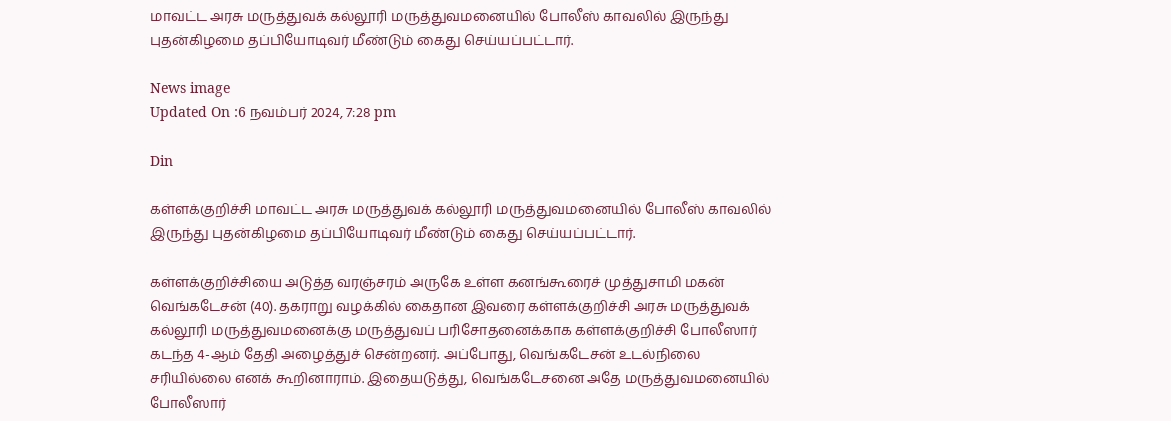மாவட்ட அரசு மருத்துவக் கல்லூரி மருத்துவமனையில் போலீஸ் காவலில் இருந்து புதன்கிழமை தப்பியோடிவர் மீண்டும் கைது செய்யப்பட்டார்.

News image
Updated On :6 நவம்பர் 2024, 7:28 pm

Din

கள்ளக்குறிச்சி மாவட்ட அரசு மருத்துவக் கல்லூரி மருத்துவமனையில் போலீஸ் காவலில் இருந்து புதன்கிழமை தப்பியோடிவர் மீண்டும் கைது செய்யப்பட்டார்.

கள்ளக்குறிச்சியை அடுத்த வரஞ்சரம் அருகே உள்ள கனங்கூரைச் முத்துசாமி மகன் வெங்கடேசன் (40). தகராறு வழக்கில் கைதான இவரை கள்ளக்குறிச்சி அரசு மருத்துவக் கல்லூரி மருத்துவமனைக்கு மருத்துவப் பரிசோதனைக்காக கள்ளக்குறிச்சி போலீஸார் கடந்த 4-ஆம் தேதி அழைத்துச் சென்றனர். அப்போது, வெங்கடேசன் உடல்நிலை சரியில்லை எனக் கூறினாராம். இதையடுத்து, வெங்கடேசனை அதே மருத்துவமனையில் போலீஸார்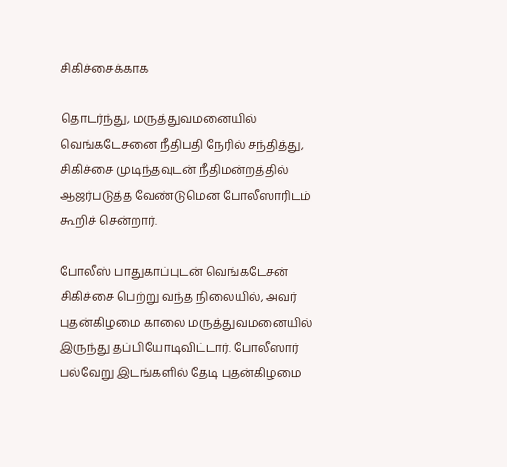சிகிச்சைக்காக

தொடர்ந்து, மருத்துவமனையில் வெங்கடேசனை நீதிபதி நேரில் சந்தித்து, சிகிச்சை முடிந்தவுடன் நீதிமன்றத்தில் ஆஜர்படுத்த வேண்டுமென போலீஸாரிடம் கூறிச் சென்றார்.

போலீஸ் பாதுகாப்புடன் வெங்கடேசன் சிகிச்சை பெற்று வந்த நிலையில், அவர் புதன்கிழமை காலை மருத்துவமனையில் இருந்து தப்பியோடிவிட்டார். போலீஸார் பல்வேறு இடங்களில் தேடி புதன்கிழமை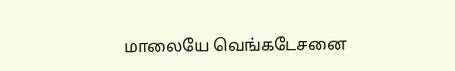மாலையே வெங்கடேசனை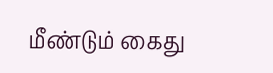மீண்டும் கைது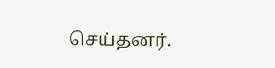செய்தனர்.